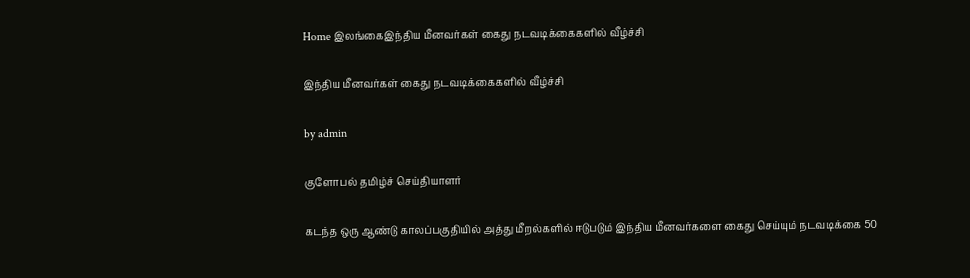Home இலங்கைஇந்திய மீனவர்கள் கைது நடவடிக்கைகளில் வீழ்ச்சி

இந்திய மீனவர்கள் கைது நடவடிக்கைகளில் வீழ்ச்சி

by admin

குளோபல் தமிழ்ச் செய்தியாளர்

கடந்த ஒரு ஆண்டு காலப்பகுதியில் அத்து மீறல்களில் ஈடுபடும் இந்திய மீனவர்களை கைது செய்யும் நடவடிக்கை 50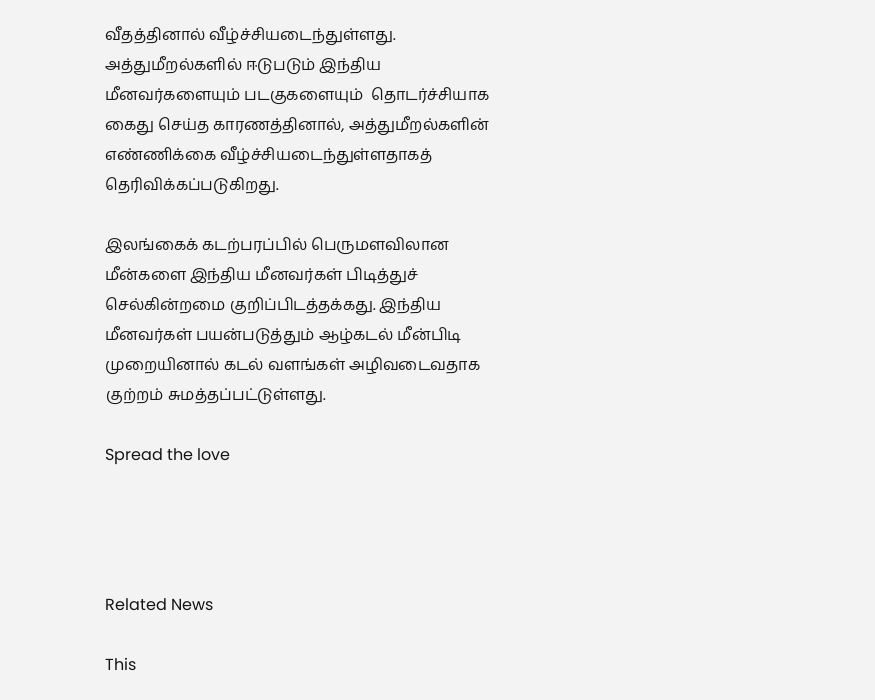வீதத்தினால் வீழ்ச்சியடைந்துள்ளது. அத்துமீறல்களில் ஈடுபடும் இந்திய மீனவர்களையும் படகுகளையும்  தொடர்ச்சியாக கைது செய்த காரணத்தினால், அத்துமீறல்களின் எண்ணிக்கை வீழ்ச்சியடைந்துள்ளதாகத் தெரிவிக்கப்படுகிறது.

இலங்கைக் கடற்பரப்பில் பெருமளவிலான மீன்களை இந்திய மீனவர்கள் பிடித்துச் செல்கின்றமை குறிப்பிடத்தக்கது. இந்திய மீனவர்கள் பயன்படுத்தும் ஆழ்கடல் மீன்பிடி முறையினால் கடல் வளங்கள் அழிவடைவதாக குற்றம் சுமத்தப்பட்டுள்ளது.

Spread the love




Related News

This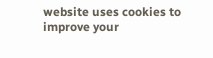website uses cookies to improve your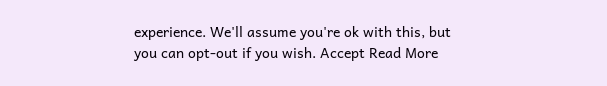experience. We'll assume you're ok with this, but you can opt-out if you wish. Accept Read More